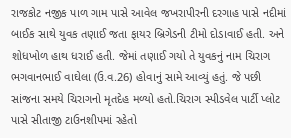રાજકોટ નજીક પાળ ગામ પાસે આવેલ જખરાપીરની દરગાહ પાસે નદીમાં બાઈક સાથે યુવક તણાઈ જતા ફાયર બ્રિગેડની ટીમો દોડાવાઈ હતી. અને શોધખોળ હાથ ધરાઈ હતી. જેમાં તણાઈ ગયો તે યુવકનું નામ ચિરાગ ભગવાનભાઈ વાઘેલા (ઉ.વ.26) હોવાનું સામે આવ્યું હતું. જે પછી સાંજના સમયે ચિરાગનો મૃતદેહ મળ્યો હતો.ચિરાગ સ્પીડવેલ પાર્ટી પ્લોટ પાસે સીતાજી ટાઉનશીપમાં રહેતો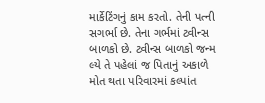માર્કેટિંગનું કામ કરતો. તેની પત્ની સગર્ભા છે. તેના ગર્ભમાં ટ્વીન્સ બાળકો છે. ટ્વીન્સ બાળકો જન્મ લ્યે તે પહેલાં જ પિતાનું અકાળે મોત થતા પરિવારમાં કલ્પાંત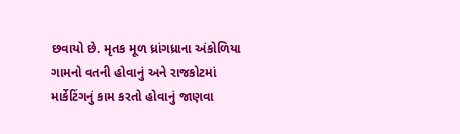છવાયો છે. મૃતક મૂળ ધ્રાંગધ્રાના અંકોળિયા ગામનો વતની હોવાનું અને રાજકોટમાં માર્કેટિંગનું કામ કરતો હોવાનું જાણવા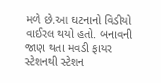મળે છે.આ ઘટનાનો વિડીયો વાઈરલ થયો હતો. બનાવની જાણ થતા મવડી ફાયર સ્ટેશનથી સ્ટેશન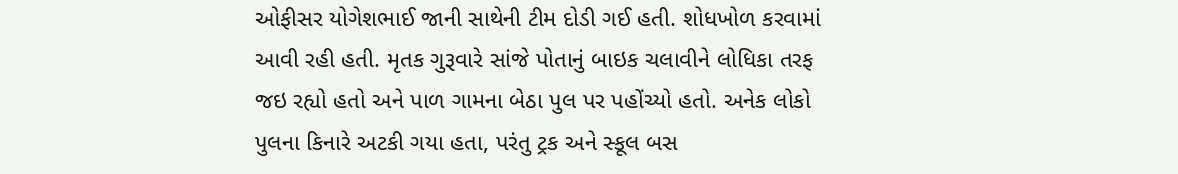ઓફીસર યોગેશભાઈ જાની સાથેની ટીમ દોડી ગઈ હતી. શોધખોળ કરવામાં આવી રહી હતી. મૃતક ગુરૂવારે સાંજે પોતાનું બાઇક ચલાવીને લોધિકા તરફ જઇ રહ્યો હતો અને પાળ ગામના બેઠા પુલ પર પહોંચ્યો હતો. અનેક લોકો પુલના કિનારે અટકી ગયા હતા, પરંતુ ટ્રક અને સ્કૂલ બસ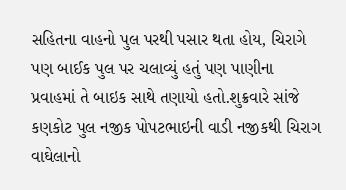સહિતના વાહનો પુલ પરથી પસાર થતા હોય, ચિરાગે પણ બાઈક પુલ પર ચલાવ્યું હતું પણ પાણીના પ્રવાહમાં તે બાઇક સાથે તણાયો હતો.શુક્રવારે સાંજે કણકોટ પુલ નજીક પોપટભાઇની વાડી નજીકથી ચિરાગ વાઘેલાનો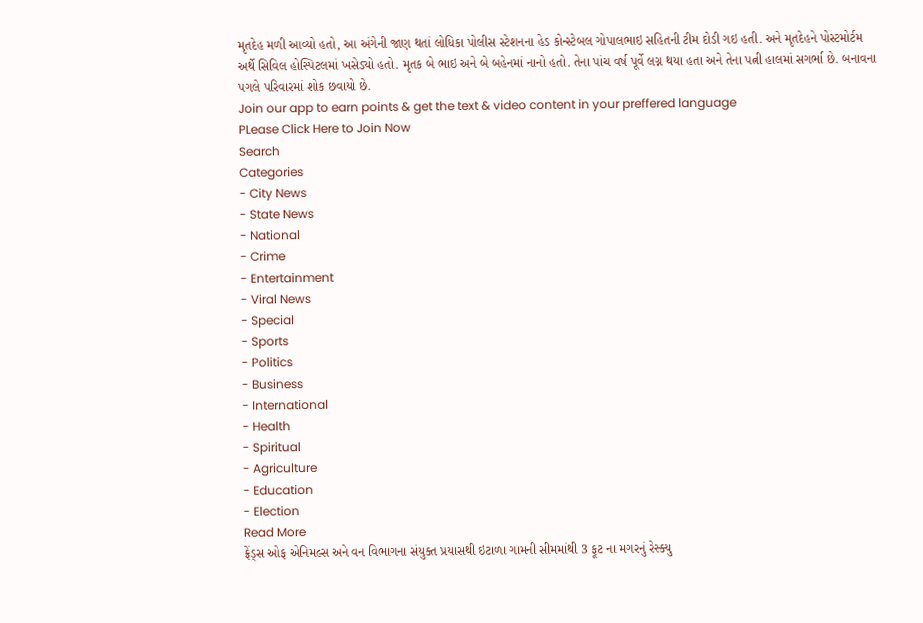મૃતદેહ મળી આવ્યો હતો, આ અંગેની જાણ થતાં લોધિકા પોલીસ સ્ટેશનના હેડ કોન્સ્ટેબલ ગોપાલભાઇ સહિતની ટીમ દોડી ગઇ હતી. અને મૃતદેહને પોસ્ટમોર્ટમ અર્થે સિવિલ હોસ્પિટલમાં ખસેડ્યો હતો. મૃતક બે ભાઇ અને બે બહેનમાં નાનો હતો. તેના પાંચ વર્ષ પૂર્વે લગ્ન થયા હતા અને તેના પત્ની હાલમાં સગર્ભા છે. બનાવના પગલે પરિવારમાં શોક છવાયો છે.
Join our app to earn points & get the text & video content in your preffered language
PLease Click Here to Join Now
Search
Categories
- City News
- State News
- National
- Crime
- Entertainment
- Viral News
- Special
- Sports
- Politics
- Business
- International
- Health
- Spiritual
- Agriculture
- Education
- Election
Read More
ફ્રેંડ્સ ઓફ એનિમલ્સ અને વન વિભાગના સંયુક્ત પ્રયાસથી ઇટાળા ગામની સીમમાંથી 3 ફૂટ ના મગરનું રેસ્ક્યુ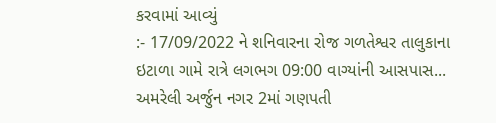કરવામાં આવ્યું
:- 17/09/2022 ને શનિવારના રોજ ગળતેશ્વર તાલુકાના ઇટાળા ગામે રાત્રે લગભગ 09:00 વાગ્યાંની આસપાસ...
અમરેલી અર્જુન નગર 2માં ગણપતી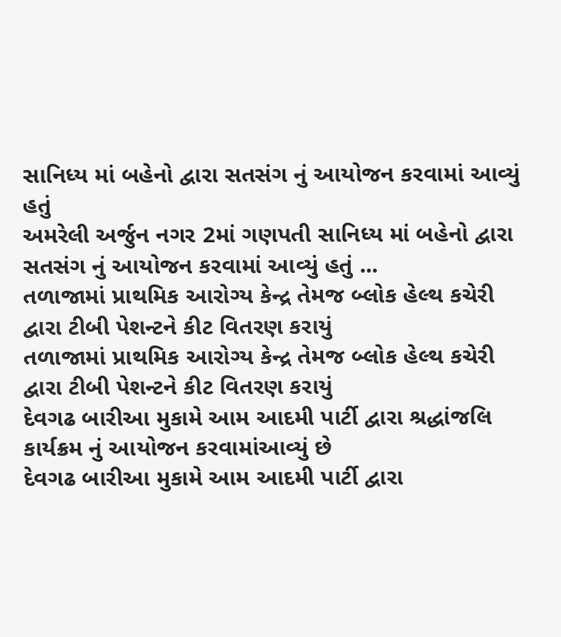સાનિધ્ય માં બહેનો દ્વારા સતસંગ નું આયોજન કરવામાં આવ્યું હતું
અમરેલી અર્જુન નગર 2માં ગણપતી સાનિધ્ય માં બહેનો દ્વારા સતસંગ નું આયોજન કરવામાં આવ્યું હતું ...
તળાજામાં પ્રાથમિક આરોગ્ય કેન્દ્ર તેમજ બ્લોક હેલ્થ કચેરી દ્વારા ટીબી પેશન્ટને કીટ વિતરણ કરાયું
તળાજામાં પ્રાથમિક આરોગ્ય કેન્દ્ર તેમજ બ્લોક હેલ્થ કચેરી દ્વારા ટીબી પેશન્ટને કીટ વિતરણ કરાયું
દેવગઢ બારીઆ મુકામે આમ આદમી પાર્ટી દ્વારા શ્રદ્ધાંજલિ કાર્યક્રમ નું આયોજન કરવામાંઆવ્યું છે
દેવગઢ બારીઆ મુકામે આમ આદમી પાર્ટી દ્વારા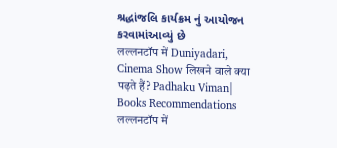શ્રદ્ધાંજલિ કાર્યક્રમ નું આયોજન કરવામાંઆવ્યું છે
लल्लनटॉप में Duniyadari, Cinema Show लिखने वाले क्या पढ़ते हैं? Padhaku Viman| Books Recommendations
लल्लनटॉप में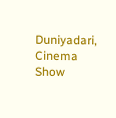Duniyadari, Cinema Show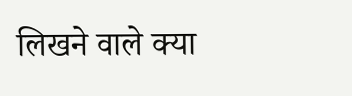लिखने वाले क्या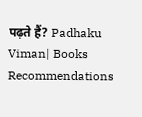पढ़ते हैं? Padhaku Viman| Books Recommendations